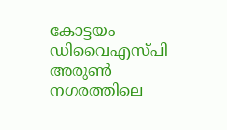കോട്ടയം ഡിവൈഎസ്പി അരുൺ നഗരത്തിലെ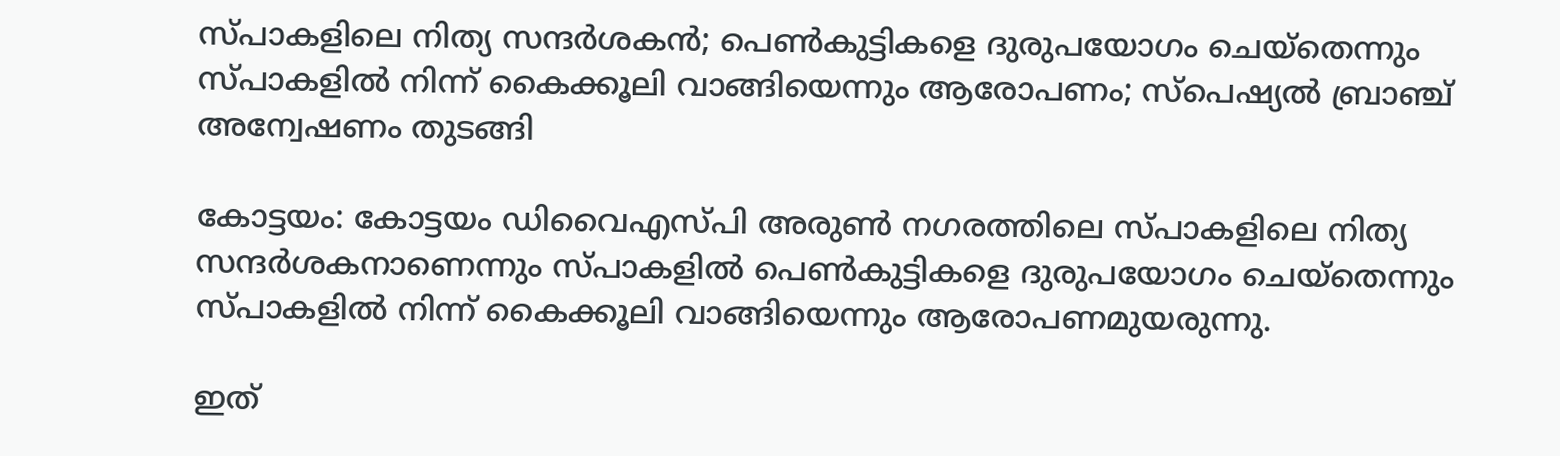സ്പാകളിലെ നിത്യ സന്ദർശകൻ; പെൺകുട്ടികളെ ദുരുപയോഗം ചെയ്തെന്നും സ്പാകളിൽ നിന്ന് കൈക്കൂലി വാങ്ങിയെന്നും ആരോപണം; സ്‌പെഷ്യൽ ബ്രാഞ്ച് അന്വേഷണം തുടങ്ങി

കോട്ടയം: കോട്ടയം ഡിവൈഎസ്പി അരുൺ നഗരത്തിലെ സ്പാകളിലെ നിത്യ സന്ദർശകനാണെന്നും സ്പാകളിൽ പെൺകുട്ടികളെ ദുരുപയോഗം ചെയ്തെന്നും സ്പാകളിൽ നിന്ന് കൈക്കൂലി വാങ്ങിയെന്നും ആരോപണമുയരുന്നു.

ഇത്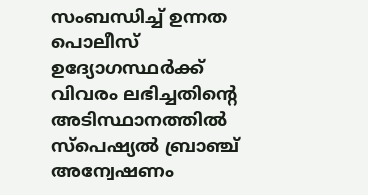സംബന്ധിച്ച് ഉന്നത പൊലീസ് ഉദ്യോഗസ്ഥർക്ക് വിവരം ലഭിച്ചതിൻ്റെ അടിസ്ഥാനത്തിൽ സ്‌പെഷ്യൽ ബ്രാഞ്ച് അന്വേഷണം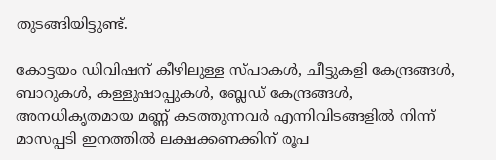തുടങ്ങിയിട്ടുണ്ട്.

കോട്ടയം ഡിവിഷന് കീഴിലുള്ള സ്പാകള്‍, ചീട്ടുകളി കേന്ദ്രങ്ങള്‍, ബാറുകൾ, കള്ളുഷാപ്പുകൾ, ബ്ലേഡ് കേന്ദ്രങ്ങൾ, അനധികൃതമായ മണ്ണ് കടത്തുന്നവർ എന്നിവിടങ്ങളില്‍ നിന്ന് മാസപ്പടി ഇനത്തില്‍ ലക്ഷക്കണക്കിന് രൂപ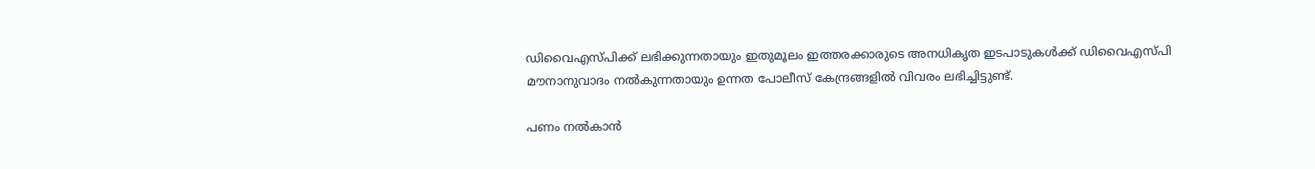ഡിവൈഎസ്പിക്ക് ലഭിക്കുന്നതായും ഇതുമൂലം ഇത്തരക്കാരുടെ അനധികൃത ഇടപാടുകൾക്ക് ഡിവൈഎസ്പി മൗനാനുവാദം നൽകുന്നതായും ഉന്നത പോലീസ് കേന്ദ്രങ്ങളിൽ വിവരം ലഭിച്ചിട്ടുണ്ട്.

പണം നല്‍കാൻ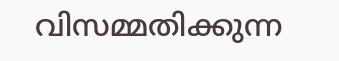വിസമ്മതിക്കുന്ന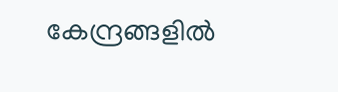കേന്ദ്രങ്ങളില്‍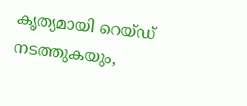കൃത്യമായി റെയ്ഡ് നടത്തുകയും,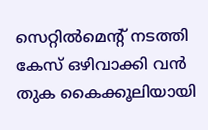സെറ്റില്‍മെന്റ് നടത്തി കേസ് ഒഴിവാക്കി വൻ തുക കൈക്കൂലിയായി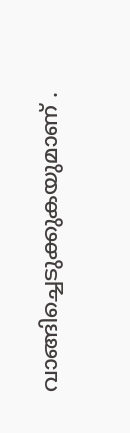വാങ്ങിച്ചെടുക്കുകയുമാണ് .